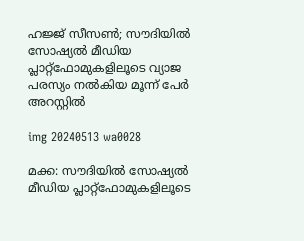ഹജ്ജ് സീസണ്‍; സൗദിയില്‍ സോഷ്യല്‍ മീഡിയ പ്ലാറ്റ്ഫോമുകളിലൂടെ വ്യാജ പരസ്യം നല്‍കിയ മൂന്ന് പേര്‍ അറസ്റ്റില്‍

img 20240513 wa0028

മക്ക: സൗദിയില്‍ സോഷ്യല്‍ മീഡിയ പ്ലാറ്റ്ഫോമുകളിലൂടെ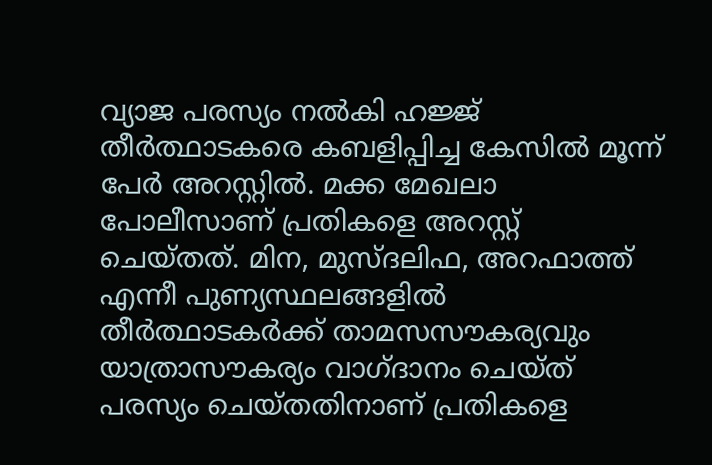വ്യാജ പരസ്യം നല്‍കി ഹജ്ജ് തീര്‍ത്ഥാടകരെ കബളിപ്പിച്ച കേസില്‍ മൂന്ന് പേര്‍ അറസ്റ്റില്‍. മക്ക മേഖലാ പോലീസാണ് പ്രതികളെ അറസ്റ്റ് ചെയ്തത്. മിന, മുസ്ദലിഫ, അറഫാത്ത് എന്നീ പുണ്യസ്ഥലങ്ങളില്‍ തീര്‍ത്ഥാടകര്‍ക്ക് താമസസൗകര്യവും യാത്രാസൗകര്യം വാഗ്ദാനം ചെയ്ത് പരസ്യം ചെയ്തതിനാണ് പ്രതികളെ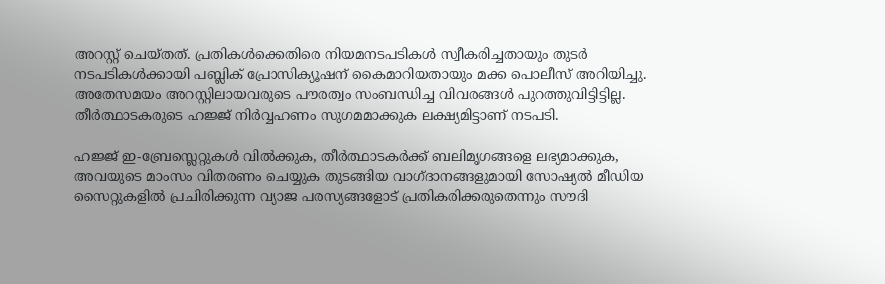അറസ്റ്റ് ചെയ്തത്. പ്രതികള്‍ക്കെതിരെ നിയമനടപടികള്‍ സ്വീകരിച്ചതായും തുടര്‍ നടപടികള്‍ക്കായി പബ്ലിക് പ്രോസിക്യൂഷന് കൈമാറിയതായും മക്ക പൊലീസ് അറിയിച്ചു. അതേസമയം അറസ്റ്റിലായവരുടെ പൗരത്വം സംബന്ധിച്ച വിവരങ്ങള്‍ പുറത്തുവിട്ടിട്ടില്ല. തീര്‍ത്ഥാടകരുടെ ഹജ്ജ് നിര്‍വ്വഹണം സുഗമമാക്കുക ലക്ഷ്യമിട്ടാണ് നടപടി.

ഹജ്ജ് ഇ-ബ്രേസ്ലെറ്റുകള്‍ വില്‍ക്കുക, തീര്‍ത്ഥാടകര്‍ക്ക് ബലിമൃഗങ്ങളെ ലഭ്യമാക്കുക, അവയുടെ മാംസം വിതരണം ചെയ്യുക തുടങ്ങിയ വാഗ്ദാനങ്ങളുമായി സോഷ്യല്‍ മീഡിയ സൈറ്റുകളില്‍ പ്രചിരിക്കുന്ന വ്യാജ പരസ്യങ്ങളോട് പ്രതികരിക്കരുതെന്നും സൗദി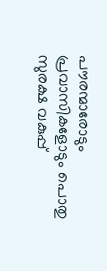പൗരന്മാരോടും പ്രവാസികളോടും പൊതു സുരക്ഷ വകുപ്പ്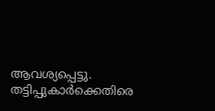ആവശ്യപ്പെട്ടു. തട്ടിപ്പുകാര്‍ക്കെതിരെ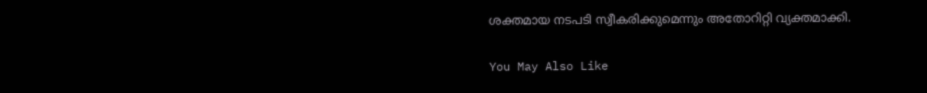ശക്തമായ നടപടി സ്വീകരിക്കുമെന്നും അതോറിറ്റി വ്യക്തമാക്കി.

You May Also Like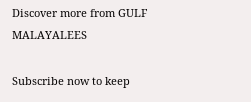Discover more from GULF MALAYALEES

Subscribe now to keep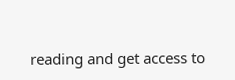reading and get access to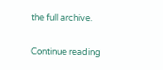the full archive.

Continue reading